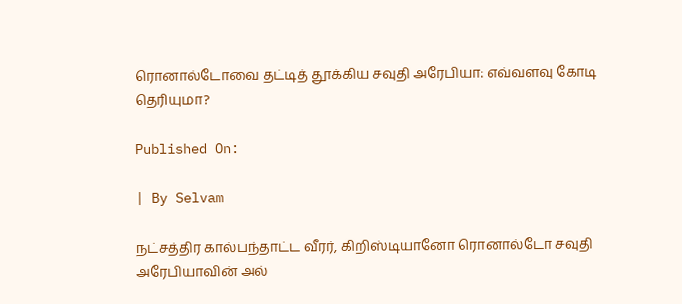ரொனால்டோவை தட்டித் தூக்கிய சவுதி அரேபியா: எவ்வளவு கோடி தெரியுமா?

Published On:

| By Selvam

நட்சத்திர கால்பந்தாட்ட வீரர், கிறிஸ்டியானோ ரொனால்டோ சவுதி அரேபியாவின் அல்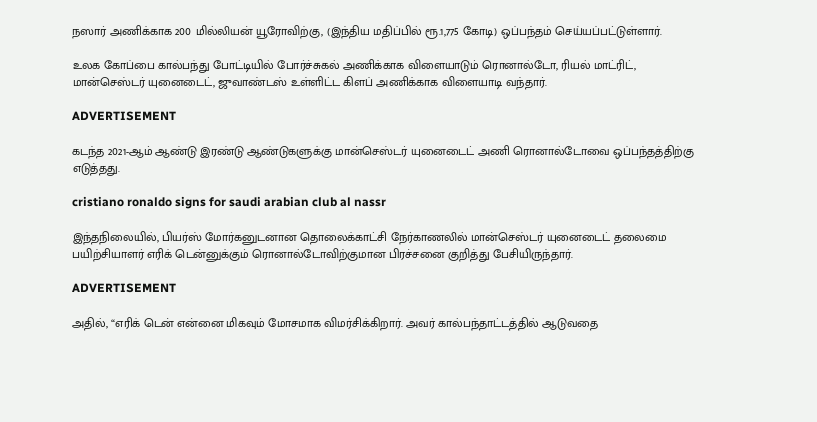நஸார் அணிக்காக 200 மில்லியன் யூரோவிற்கு, (இந்திய மதிப்பில் ரூ.1,775 கோடி) ஒப்பந்தம் செய்யப்பட்டுள்ளார்.

உலக கோப்பை கால்பந்து போட்டியில் போர்ச்சுகல் அணிக்காக விளையாடும் ரொனால்டோ, ரியல் மாட்ரிட், மான்செஸ்டர் யுனைடைட், ஜுவாண்டஸ் உள்ளிட்ட கிளப் அணிக்காக விளையாடி வந்தார்.

ADVERTISEMENT

கடந்த 2021-ஆம் ஆண்டு இரண்டு ஆண்டுகளுக்கு மான்செஸ்டர் யுனைடைட் அணி ரொனால்டோவை ஒப்பந்தத்திற்கு எடுத்தது.

cristiano ronaldo signs for saudi arabian club al nassr

இந்தநிலையில், பியர்ஸ் மோர்கனுடனான தொலைக்காட்சி நேர்காணலில் மான்செஸ்டர் யுனைடைட் தலைமை பயிற்சியாளர் எரிக் டென்னுக்கும் ரொனால்டோவிற்குமான பிரச்சனை குறித்து பேசியிருந்தார்.

ADVERTISEMENT

அதில், “எரிக் டென் என்னை மிகவும் மோசமாக விமர்சிக்கிறார். அவர் கால்பந்தாட்டத்தில் ஆடுவதை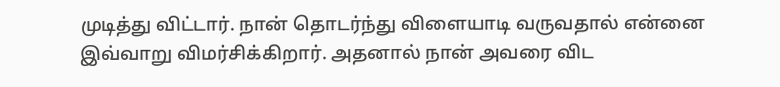முடித்து விட்டார். நான் தொடர்ந்து விளையாடி வருவதால் என்னை இவ்வாறு விமர்சிக்கிறார். அதனால் நான் அவரை விட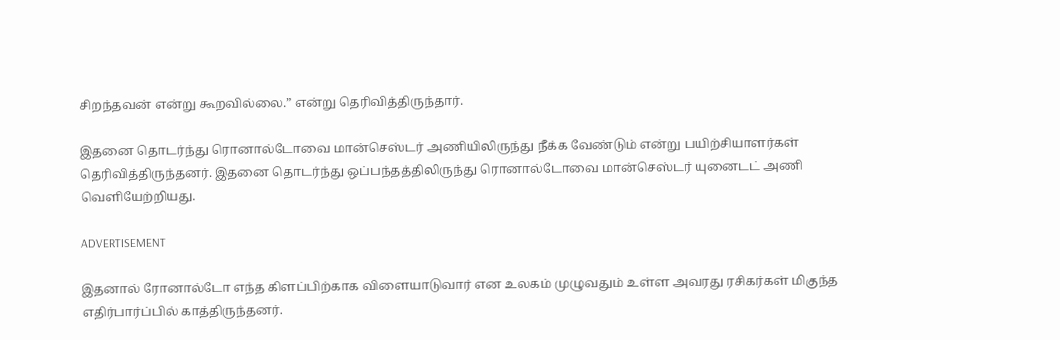சிறந்தவன் என்று கூறவில்லை.” என்று தெரிவித்திருந்தார்.

இதனை தொடர்ந்து ரொனால்டோவை மான்செஸ்டர் அணியிலிருந்து நீக்க வேண்டும் என்று பயிற்சியாளர்கள் தெரிவித்திருந்தனர். இதனை தொடர்ந்து ஒப்பந்தத்திலிருந்து ரொனால்டோவை மான்செஸ்டர் யுனைடட் அணி வெளியேற்றியது.

ADVERTISEMENT

இதனால் ரோனால்டோ எந்த கிளப்பிற்காக விளையாடுவார் என உலகம் முழுவதும் உள்ள அவரது ரசிகர்கள் மிகுந்த எதிர்பார்ப்பில் காத்திருந்தனர்.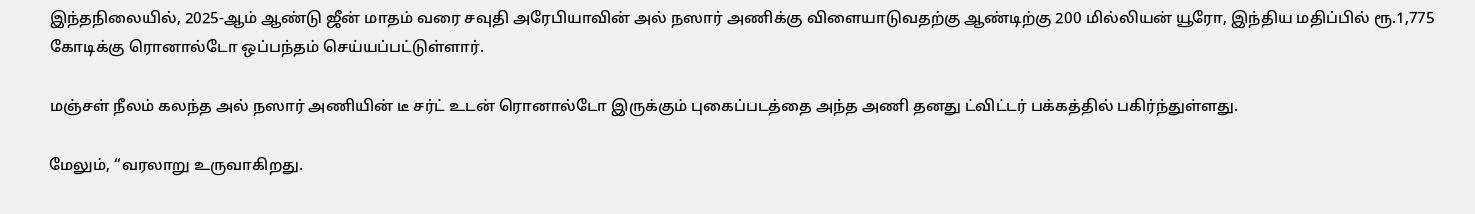இந்தநிலையில், 2025-ஆம் ஆண்டு ஜீன் மாதம் வரை சவுதி அரேபியாவின் அல் நஸார் அணிக்கு விளையாடுவதற்கு ஆண்டிற்கு 200 மில்லியன் யூரோ, இந்திய மதிப்பில் ரூ.1,775 கோடிக்கு ரொனால்டோ ஒப்பந்தம் செய்யப்பட்டுள்ளார்.

மஞ்சள் நீலம் கலந்த அல் நஸார் அணியின் டீ சர்ட் உடன் ரொனால்டோ இருக்கும் புகைப்படத்தை அந்த அணி தனது ட்விட்டர் பக்கத்தில் பகிர்ந்துள்ளது.

மேலும், “வரலாறு உருவாகிறது.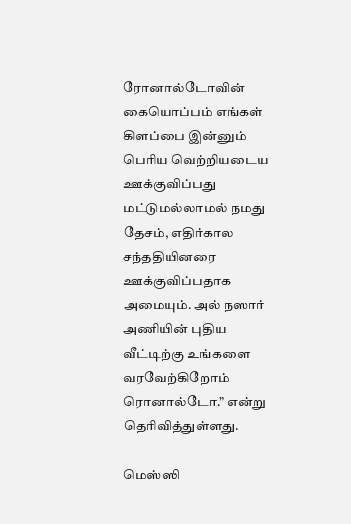ரோனால்டோவின் கையொப்பம் எங்கள் கிளப்பை இன்னும் பெரிய வெற்றியடைய ஊக்குவிப்பது மட்டுமல்லாமல் நமது தேசம், எதிர்கால சந்ததியினரை ஊக்குவிப்பதாக அமையும். அல் நஸார் அணியின் புதிய வீட்டிற்கு உங்களை வரவேற்கிறோம் ரொனால்டோ.” என்று தெரிவித்துள்ளது.

மெஸ்ஸி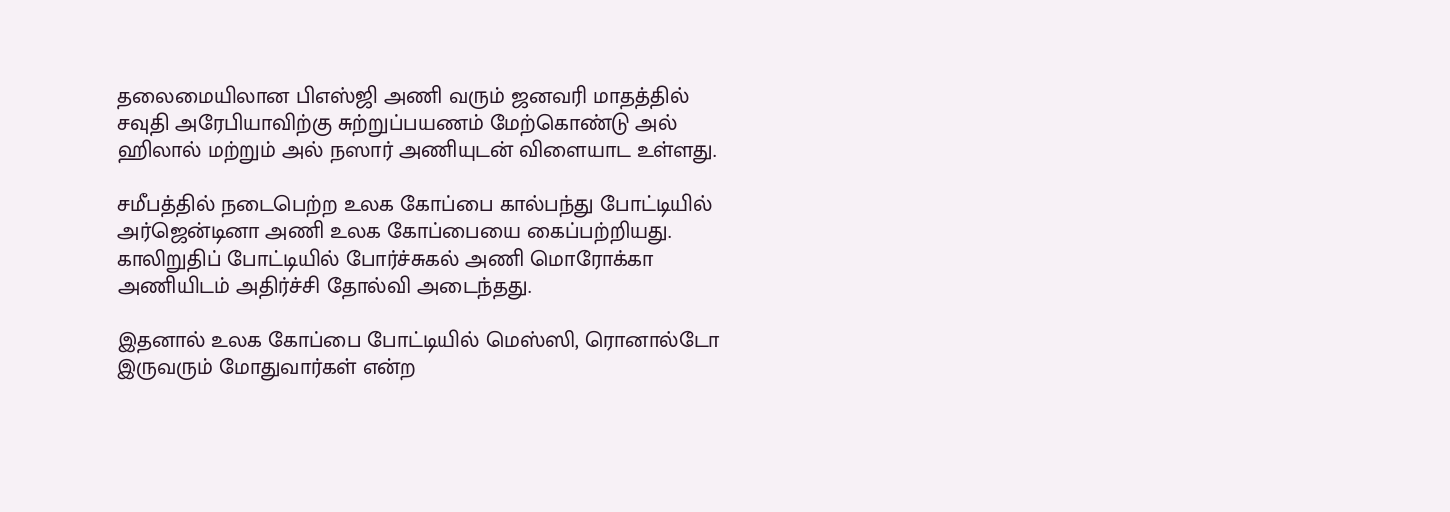தலைமையிலான பிஎஸ்ஜி அணி வரும் ஜனவரி மாதத்தில் சவுதி அரேபியாவிற்கு சுற்றுப்பயணம் மேற்கொண்டு அல் ஹிலால் மற்றும் அல் நஸார் அணியுடன் விளையாட உள்ளது.

சமீபத்தில் நடைபெற்ற உலக கோப்பை கால்பந்து போட்டியில் அர்ஜென்டினா அணி உலக கோப்பையை கைப்பற்றியது. காலிறுதிப் போட்டியில் போர்ச்சுகல் அணி மொரோக்கா அணியிடம் அதிர்ச்சி தோல்வி அடைந்தது.

இதனால் உலக கோப்பை போட்டியில் மெஸ்ஸி, ரொனால்டோ இருவரும் மோதுவார்கள் என்ற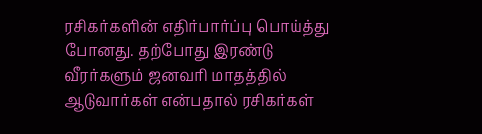ரசிகர்களின் எதிர்பார்ப்பு பொய்த்து போனது. தற்போது இரண்டு வீரர்களும் ஜனவரி மாதத்தில் ஆடுவார்கள் என்பதால் ரசிகர்கள்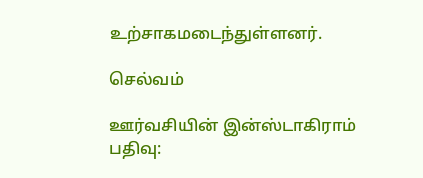உற்சாகமடைந்துள்ளனர்.

செல்வம்

ஊர்வசியின் இன்ஸ்டாகிராம் பதிவு: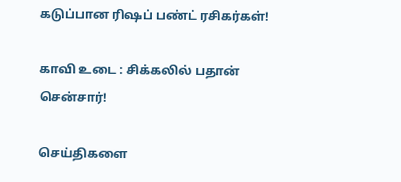கடுப்பான ரிஷப் பண்ட் ரசிகர்கள்!

காவி உடை : சிக்கலில் பதான் சென்சார்!

செய்திகளை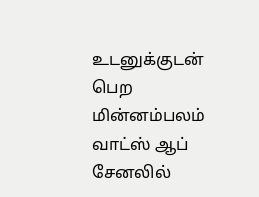உடனுக்குடன் பெற மின்னம்பலம் வாட்ஸ் ஆப் சேனலில்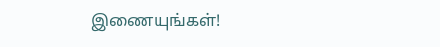இணையுங்கள்!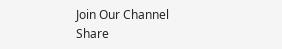Join Our Channel
Share